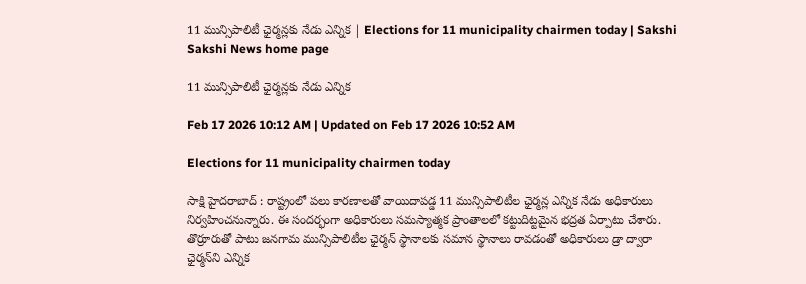11 మున్సిపాలిటీ ఛైర్మన్లకు నేడు ఎన్నిక | Elections for 11 municipality chairmen today | Sakshi
Sakshi News home page

11 మున్సిపాలిటీ ఛైర్మన్లకు నేడు ఎన్నిక

Feb 17 2026 10:12 AM | Updated on Feb 17 2026 10:52 AM

Elections for 11 municipality chairmen today

సాక్షి హైదరాబాద్ : రాష్ట్రంలో పలు కారణాలతో వాయిదాపడ్డ 11 మున్సిపాలిటీల ఛైర్మన్ల ఎన్నిక నేడు అధికారులు నిర్వహించనున్నారు. ఈ సందర్భంగా అధికారులు సమస్యాత్మక ప్రాంతాలలో కట్టుదిట్టమైన భద్రత ఏర్పాటు చేశారు. తొర్రూరుతో పాటు జనగామ మున్సిపాలిటీల ఛైర్మన్‌ స్థానాలకు సమాన స్థానాలు రావడంతో అధికారులు డ్రా ద్వారా ఛైర్మన్‌ని ఎన్నిక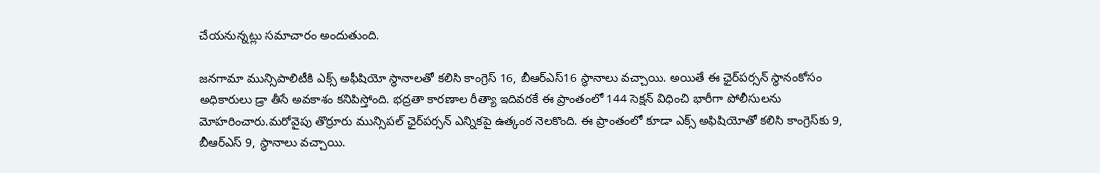చేయనున్నట్లు సమాచారం అందుతుంది.

జనగామా మున్సిపాలిటీకి ఎక్స్‌ అఫీషియో స్థానాలతో కలిసి కాంగ్రెస్‌ 16, బీఆర్ఎస్‌16 స్థానాలు వచ్చాయి. అయితే ఈ ఛైర్‌పర్సన్ స్థానంకోసం అధికారులు డ్రా తీసే అవకాశం కనిపిస్తోంది. భద్రతా కారణాల రీత్యా ఇదివరకే ఈ ప్రాంతంలో 144 సెక్షన్ విధించి భారీగా పోలీసులను మోహరించారు.మరోవైపు తొర్రూరు మున్సిపల్ ఛైర్‌పర్సన్‌ ఎన్నికపై ఉత్కంఠ నెలకొంది. ఈ ప్రాంతంలో కూడా ఎక్స్‌ అఫిషియోతో కలిసి కాంగ్రెస్‌కు 9, బీఆర్ఎస్‌ 9, స్థానాలు వచ్చాయి.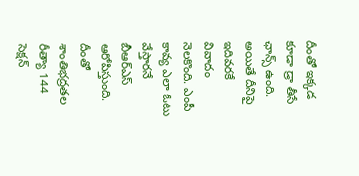దీంతో ఇక్కడ కూడా డ్రా తీసే ఛాన్స్‌ ఉంది. అయితే దీనిపై ఇదివరకే వివాదం నెలకొంది. ఎంపీ కావ్య ఎలా ఓటు వేస్తారనే బీఆర్ఎస్‌ ఆరోపిస్తుంది. దీంతో శాంతిభద్రతల రీత్యా 144 సెక్షన్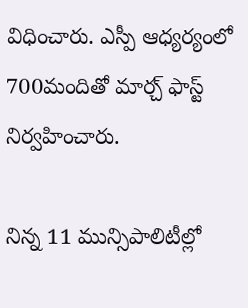విధించారు. ఎస్పీ ఆధ్యర్యంలో 700మందితో మార్చ్ ఫాస్ట్ నిర్వహించారు.

నిన్న 11 మున్సిపాలిటీల్లో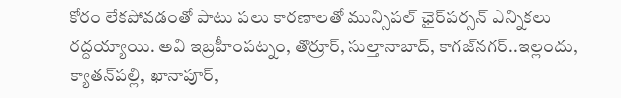కోరం లేకపోవడంతో పాటు పలు కారణాలతో మున్సిపల్ ఛైర్‌పర్సన్ ఎన్నికలు రద్దయ్యాయి. అవి ఇబ్రహీంపట్నం, తొర్రూర్, సుల్తానాబాద్, కాగజ్‌నగర్..ఇల్లందు, క్యాతన్‌పల్లి, ఖానాపూర్,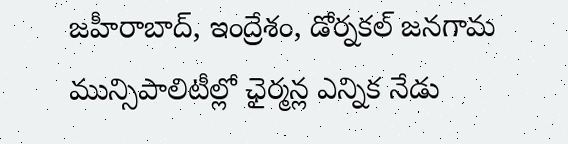జహీరాబాద్, ఇంద్రేశం, డోర్నకల్ జనగామ మున్సిపాలిటీల్లో ఛైర్మన్ల ఎన్నిక నేడు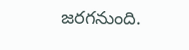జరగనుంది.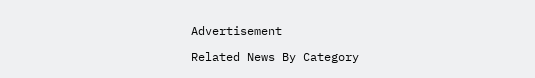Advertisement

Related News By Category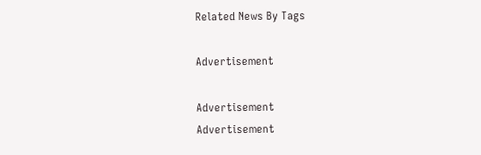Related News By Tags

Advertisement

Advertisement
Advertisement